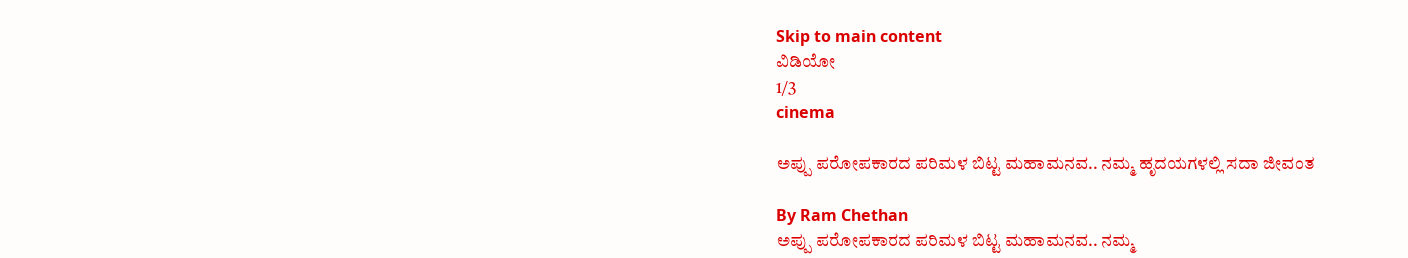Skip to main content
ವಿಡಿಯೋ
1/3
cinema

ಅಪ್ಪು ಪರೋಪಕಾರದ ಪರಿಮಳ ಬಿಟ್ಟ ಮಹಾಮನವ.. ನಮ್ಮ ಹೃದಯಗಳಲ್ಲಿ ಸದಾ ಜೀವಂತ

By Ram Chethan
ಅಪ್ಪು ಪರೋಪಕಾರದ ಪರಿಮಳ ಬಿಟ್ಟ ಮಹಾಮನವ.. ನಮ್ಮ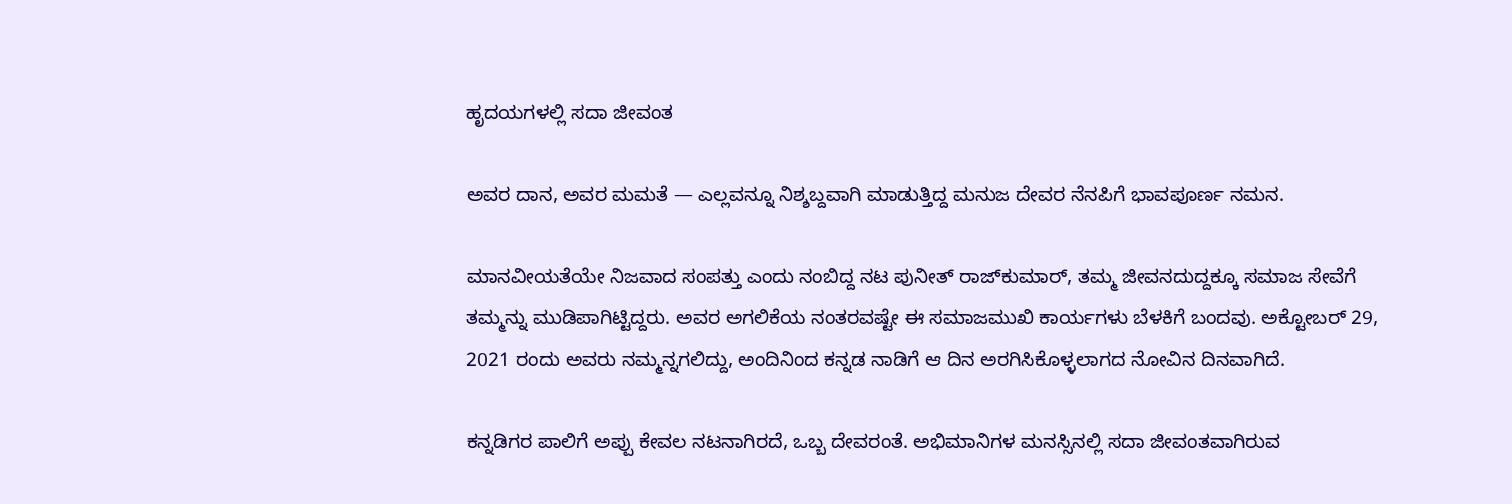ಹೃದಯಗಳಲ್ಲಿ ಸದಾ ಜೀವಂತ

ಅವರ ದಾನ, ಅವರ ಮಮತೆ — ಎಲ್ಲವನ್ನೂ ನಿಶ್ಶಬ್ದವಾಗಿ ಮಾಡುತ್ತಿದ್ದ ಮನುಜ ದೇವರ ನೆನಪಿಗೆ ಭಾವಪೂರ್ಣ ನಮನ.

ಮಾನವೀಯತೆಯೇ ನಿಜವಾದ ಸಂಪತ್ತು ಎಂದು ನಂಬಿದ್ದ ನಟ ಪುನೀತ್ ರಾಜ್‌ಕುಮಾರ್, ತಮ್ಮ ಜೀವನದುದ್ದಕ್ಕೂ ಸಮಾಜ ಸೇವೆಗೆ ತಮ್ಮನ್ನು ಮುಡಿಪಾಗಿಟ್ಟಿದ್ದರು. ಅವರ ಅಗಲಿಕೆಯ ನಂತರವಷ್ಟೇ ಈ ಸಮಾಜಮುಖಿ ಕಾರ್ಯಗಳು ಬೆಳಕಿಗೆ ಬಂದವು. ಅಕ್ಟೋಬರ್ 29, 2021 ರಂದು ಅವರು ನಮ್ಮನ್ನಗಲಿದ್ದು, ಅಂದಿನಿಂದ ಕನ್ನಡ ನಾಡಿಗೆ ಆ ದಿನ ಅರಗಿಸಿಕೊಳ್ಳಲಾಗದ ನೋವಿನ ದಿನವಾಗಿದೆ.

ಕನ್ನಡಿಗರ ಪಾಲಿಗೆ ಅಪ್ಪು ಕೇವಲ ನಟನಾಗಿರದೆ, ಒಬ್ಬ ದೇವರಂತೆ. ಅಭಿಮಾನಿಗಳ ಮನಸ್ಸಿನಲ್ಲಿ ಸದಾ ಜೀವಂತವಾಗಿರುವ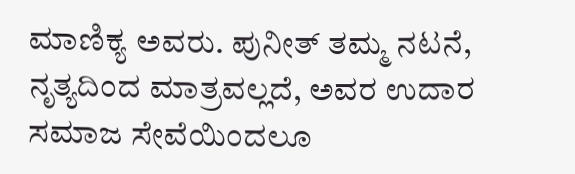ಮಾಣಿಕ್ಯ ಅವರು. ಪುನೀತ್ ತಮ್ಮ ನಟನೆ, ನೃತ್ಯದಿಂದ ಮಾತ್ರವಲ್ಲದೆ, ಅವರ ಉದಾರ ಸಮಾಜ ಸೇವೆಯಿಂದಲೂ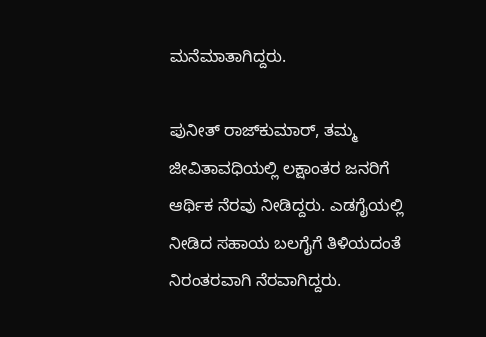ಮನೆಮಾತಾಗಿದ್ದರು.

ಪುನೀತ್ ರಾಜ್‌ಕುಮಾರ್, ತಮ್ಮ ಜೀವಿತಾವಧಿಯಲ್ಲಿ ಲಕ್ಷಾಂತರ ಜನರಿಗೆ ಆರ್ಥಿಕ ನೆರವು ನೀಡಿದ್ದರು. ಎಡಗೈಯಲ್ಲಿ ನೀಡಿದ ಸಹಾಯ ಬಲಗೈಗೆ ತಿಳಿಯದಂತೆ ನಿರಂತರವಾಗಿ ನೆರವಾಗಿದ್ದರು.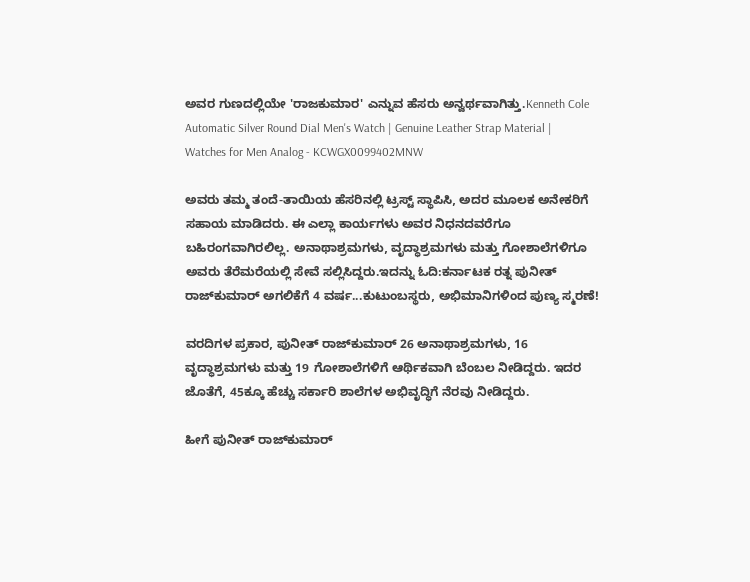ಅವರ ಗುಣದಲ್ಲಿಯೇ 'ರಾಜಕುಮಾರ' ಎನ್ನುವ ಹೆಸರು ಅನ್ವರ್ಥವಾಗಿತ್ತು.Kenneth Cole Automatic Silver Round Dial Men's Watch | Genuine Leather Strap Material | Watches for Men Analog - KCWGX0099402MNW

ಅವರು ತಮ್ಮ ತಂದೆ-ತಾಯಿಯ ಹೆಸರಿನಲ್ಲಿ ಟ್ರಸ್ಟ್ ಸ್ಥಾಪಿಸಿ, ಅದರ ಮೂಲಕ ಅನೇಕರಿಗೆ ಸಹಾಯ ಮಾಡಿದರು. ಈ ಎಲ್ಲಾ ಕಾರ್ಯಗಳು ಅವರ ನಿಧನದವರೆಗೂ ಬಹಿರಂಗವಾಗಿರಲಿಲ್ಲ. ಅನಾಥಾಶ್ರಮಗಳು, ವೃದ್ಧಾಶ್ರಮಗಳು ಮತ್ತು ಗೋಶಾಲೆಗಳಿಗೂ ಅವರು ತೆರೆಮರೆಯಲ್ಲಿ ಸೇವೆ ಸಲ್ಲಿಸಿದ್ದರು.ಇದನ್ನು ಓದಿ:ಕರ್ನಾಟಕ ರತ್ನ ಪುನೀತ್‌ ರಾಜ್‌ಕುಮಾರ್‌ ಅಗಲಿಕೆಗೆ 4 ವರ್ಷ...ಕುಟುಂಬಸ್ಥರು, ಅಭಿಮಾನಿಗಳಿಂದ ಪುಣ್ಯ ಸ್ಮರಣೆ!

ವರದಿಗಳ ಪ್ರಕಾರ, ಪುನೀತ್ ರಾಜ್‌ಕುಮಾರ್ 26 ಅನಾಥಾಶ್ರಮಗಳು, 16 ವೃದ್ಧಾಶ್ರಮಗಳು ಮತ್ತು 19 ಗೋಶಾಲೆಗಳಿಗೆ ಆರ್ಥಿಕವಾಗಿ ಬೆಂಬಲ ನೀಡಿದ್ದರು. ಇದರ ಜೊತೆಗೆ, 45ಕ್ಕೂ ಹೆಚ್ಚು ಸರ್ಕಾರಿ ಶಾಲೆಗಳ ಅಭಿವೃದ್ಧಿಗೆ ನೆರವು ನೀಡಿದ್ದರು.

ಹೀಗೆ ಪುನೀತ್ ರಾಜ್‌ಕುಮಾರ್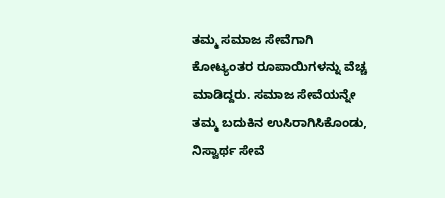ತಮ್ಮ ಸಮಾಜ ಸೇವೆಗಾಗಿ ಕೋಟ್ಯಂತರ ರೂಪಾಯಿಗಳನ್ನು ವೆಚ್ಚ ಮಾಡಿದ್ದರು. ಸಮಾಜ ಸೇವೆಯನ್ನೇ ತಮ್ಮ ಬದುಕಿನ ಉಸಿರಾಗಿಸಿಕೊಂಡು, ನಿಸ್ವಾರ್ಥ ಸೇವೆ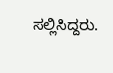ಸಲ್ಲಿಸಿದ್ದರು.